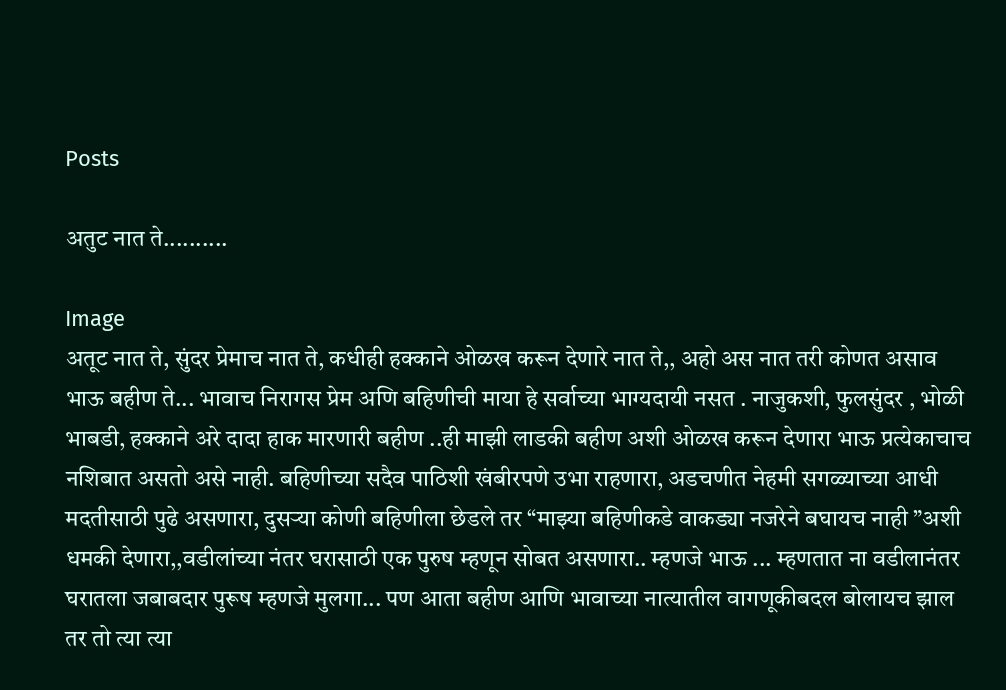Posts

अतुट नात ते..........

Image
अतूट नात ते, सुंदर प्रेमाच नात ते, कधीही हक्काने ओळख करून देणारे नात ते,, अहो अस नात तरी कोणत असाव भाऊ बहीण ते... भावाच निरागस प्रेम अणि बहिणीची माया हे सर्वाच्या भाग्यदायी नसत . नाजुकशी, फुलसुंदर , भोळी भाबडी, हक्काने अरे दादा हाक मारणारी बहीण ..ही माझी लाडकी बहीण अशी ओळख करून देणारा भाऊ प्रत्येकाचाच नशिबात असतो असे नाही. बहिणीच्या सदैव पाठिशी खंबीरपणे उभा राहणारा, अडचणीत नेहमी सगळ्याच्या आधी मदतीसाठी पुढे असणारा, दुसर्‍या कोणी बहिणीला छेडले तर “माझ्या बहिणीकडे वाकड्या नजरेने बघायच नाही ”अशी धमकी देणारा,,वडीलांच्या नंतर घरासाठी एक पुरुष म्हणून सोबत असणारा.. म्हणजे भाऊ ... म्हणतात ना वडीलानंतर घरातला जबाबदार पुरूष म्हणजे मुलगा... पण आता बहीण आणि भावाच्या नात्यातील वागणूकीबदल बोलायच झाल तर तो त्या त्या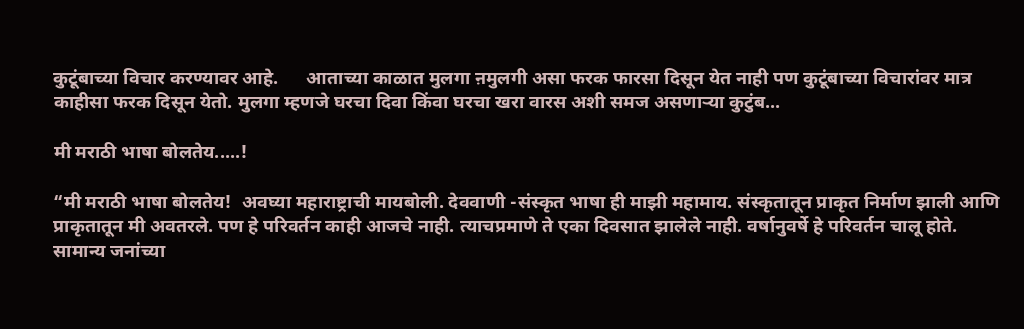कुटूंबाच्या विचार करण्यावर आहे.      आताच्या काळात मुलगा ऩमुलगी असा फरक फारसा दिसून येत नाही पण कुटूंबाच्या विचारांवर मात्र काहीसा फरक दिसून येतो. मुलगा म्हणजे घरचा दिवा किंवा घरचा खरा वारस अशी समज असणाऱ्या कुटुंब...

मी मराठी भाषा बोलतेय.....!

“मी मराठी भाषा बोलतेय!  अवघ्या महाराष्ट्राची मायबोली. देववाणी -संस्कृत भाषा ही माझी महामाय. संस्कृतातून प्राकृत निर्माण झाली आणि प्राकृतातून मी अवतरले. पण हे परिवर्तन काही आजचे नाही. त्याचप्रमाणे ते एका दिवसात झालेले नाही. वर्षानुवर्षे हे परिवर्तन चालू होते. सामान्य जनांच्या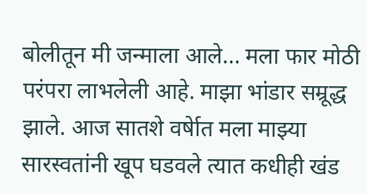बोलीतून मी जन्माला आले... मला फार मोठी परंपरा लाभलेली आहे. माझा भांडार सम्रूद्ध झाले. आज सातशे वर्षेात मला माझ्या सारस्वतांनी खूप घडवले त्यात कधीही खंड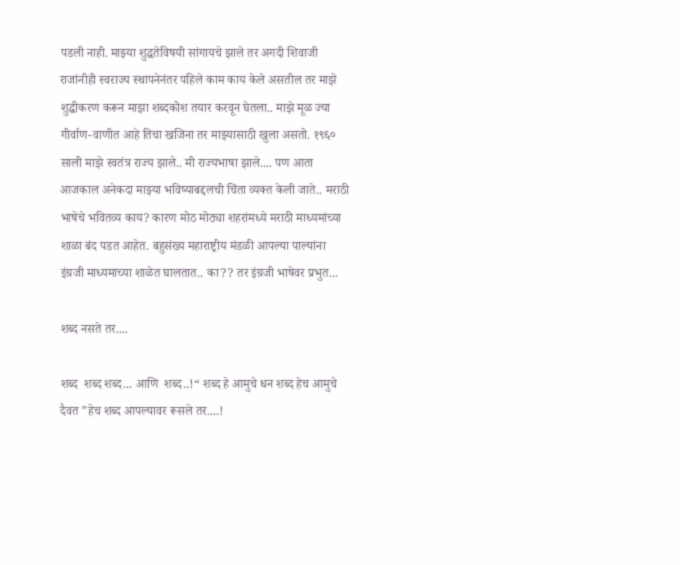पडली नाही. माझ्या शुद्धतेविषयी सांगायचे झाले तर अगदी शिवाजी राजांनीही स्वराज्य स्थापनेनंतर पहिले काम काय केले असतील तर माझे शुद्धीकरण करून माझा शब्दकोश तयार करवून घेतला.. माझे मूळ ज्या गीर्वाण-वाणीत आहे तिचा खजिना तर माझ्यासाठी खुला असतो. १९६० साली माझे स्वतंत्र राज्य झाले.. मी राज्यभाषा झाले.... पण आता आजकाल अनेकदा माझ्या भविष्याबद्दलची चिंता व्यक्त केली जाते.. मराठी भाषेचे भवितव्य काय? कारण मोठ मोठ्या शहरांमध्ये मराठी माध्यमांच्या शाळा बंद पडत आहेत. बहुसंख्य महाराष्ट्रीय मंडळी आपल्या पाल्यांना इंग्रजी माध्यमाच्या शाळेत घालतात.. का?? तर इंग्रजी भाषेवर प्रभुत...

शब्द नसते तर....

शब्द  शब्द शब्द... आणि  शब्द..!“ शब्द हे आमुचे धन शब्द हेच आमुचे दैवत ”हेच शब्द आपल्यावर रूसले तर....!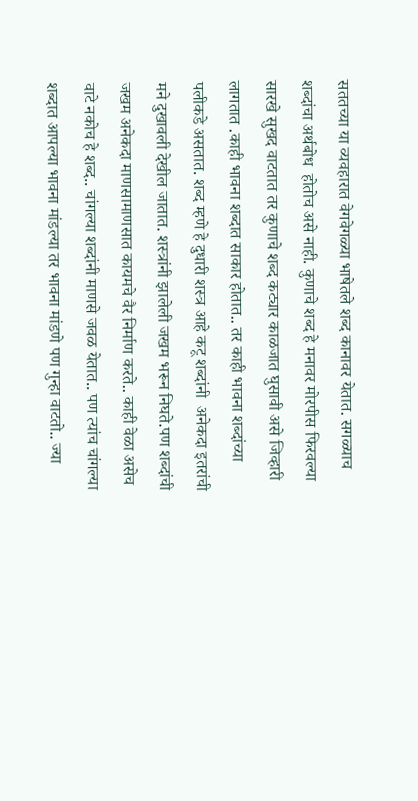सततच्या या व्यवहारात वेगवेगळ्या भाषेतले शब्द कानावर येतात. सगळ्याच शब्दांचा अर्थबोध  होतोच असे नाही. कुणाचे शब्द हे मनावर मोरपीस फिरवल्या सारखे सुखद वाटतात तर कुणाचे शब्द कट्यार काळजात घुसावी असे जिव्हारी लागतात .काही भावना शब्दात साकार होतात.. तर काही भावना शब्दांच्या पलीकडे असतात. शब्द म्हणे हे दुधारी शस्त्र आहे कटू शब्दांनी  अनेकदा इतरांची मने दुखावली देखील जातात. शस्त्रांनी झालेली जखम भरून निघते.पण शब्दांची जखम अनेकदा माणसामाणसात कायमचे वैर निर्माण करते.. काही वेळा असेच वाटे नकोच हे शब्द.. चांगल्या शब्दांनी माणसे जवळ येतात.. पण त्यांच चांगल्या शब्दात आपल्या भावना मांडल्या तर भावना मांडणे पण गुन्हा वाटतो.. ज्या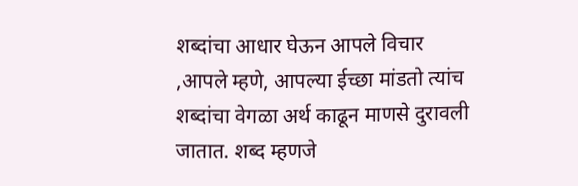शब्दांचा आधार घेऊन आपले विचार ,आपले म्हणे, आपल्या ईच्छा मांडतो त्यांच शब्दांचा वेगळा अर्थ काढून माणसे दुरावली जातात. शब्द म्हणजे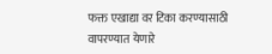फक्त एखाद्या वर टिका करण्यासाठी वापरण्यात येणारे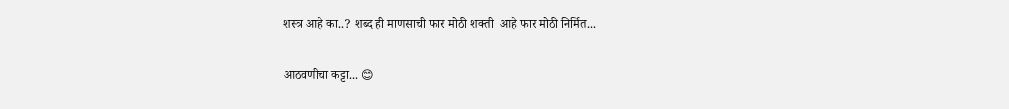शस्त्र आहे का..? शब्द ही माणसाची फार मोठी शक्ती  आहे फार मोठी निर्मित...

आठवणीचा कट्टा... 😊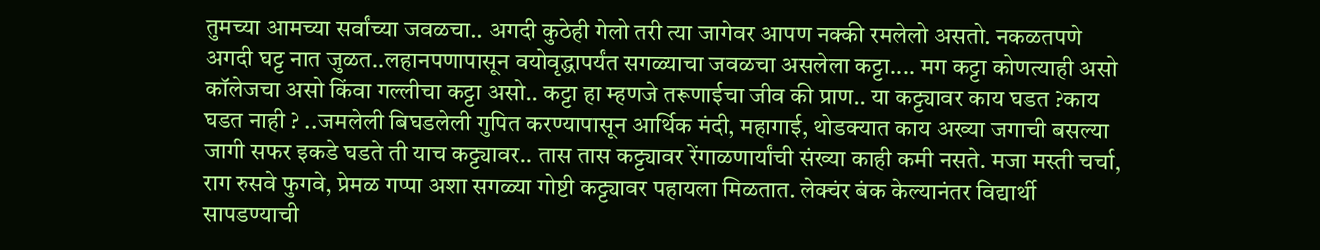तुमच्या आमच्या सर्वांच्या जवळचा.. अगदी कुठेही गेलो तरी त्या जागेवर आपण नक्की रमलेलो असतो. नकळतपणे अगदी घट्ट नात जुळत..लहानपणापासून वयोवृद्धापर्यंत सगळ्याचा जवळचा असलेला कट्टा.... मग कट्टा कोणत्याही असो कॉलेजचा असो किंवा गल्लीचा कट्टा असो.. कट्टा हा म्हणजे तरूणाईचा जीव की प्राण.. या कट्ट्यावर काय घडत ?काय घडत नाही ? ..जमलेली बिघडलेली गुपित करण्यापासून आर्थिक मंदी, महागाई, थोडक्यात काय अख्या जगाची बसल्या जागी सफर इकडे घडते ती याच कट्ट्यावर.. तास तास कट्ट्यावर रेंगाळणार्यांची संख्या काही कमी नसते. मजा मस्ती चर्चा, राग रुसवे फुगवे, प्रेमळ गप्पा अशा सगळ्या गोष्टी कट्ट्यावर पहायला मिळतात. लेक्चंर बंक केल्यानंतर विद्यार्थी सापडण्याची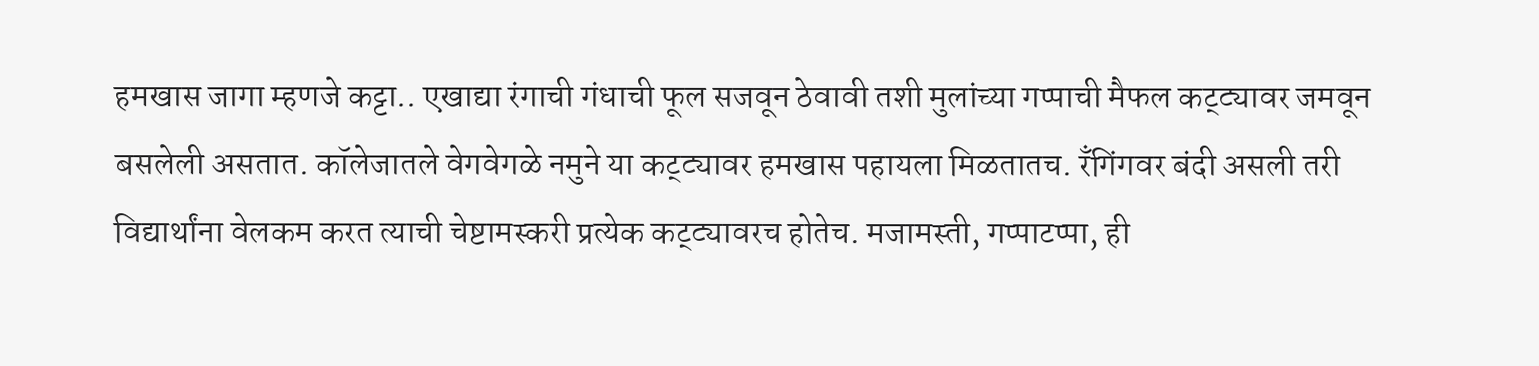हमखास जागा म्हणजे कट्टा.. एखाद्या रंगाची गंधाची फूल सजवून ठेवावी तशी मुलांच्या गप्पाची मैफल कट्ट्यावर जमवून बसलेली असतात. कॉलेजातले वेगवेगळे नमुने या कट्ट्यावर हमखास पहायला मिळतातच. रँगिंगवर बंदी असली तरी विद्यार्थांना वेलकम करत त्याची चेष्टामस्करी प्रत्येक कट्ट्यावरच होतेच. मजामस्ती, गप्पाटप्पा, ही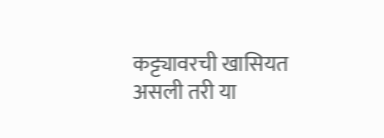कट्ट्यावरची खासियत असली तरी या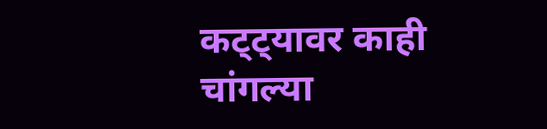कट्ट्यावर काही चांगल्या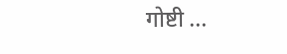गोष्टी ...